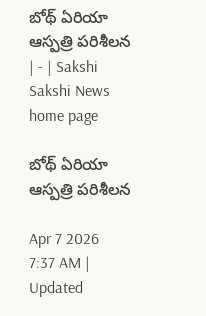బోథ్‌ ఏరియా ఆస్పత్రి పరిశీలన | - | Sakshi
Sakshi News home page

బోథ్‌ ఏరియా ఆస్పత్రి పరిశీలన

Apr 7 2026 7:37 AM | Updated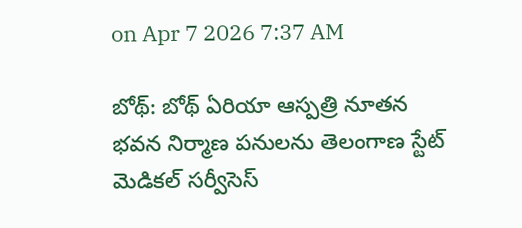on Apr 7 2026 7:37 AM

బోథ్‌: బోథ్‌ ఏరియా ఆస్పత్రి నూతన భవన నిర్మాణ పనులను తెలంగాణ స్టేట్‌ మెడికల్‌ సర్వీసెస్‌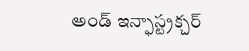అండ్‌ ఇన్ఫాస్ట్రక్చర్‌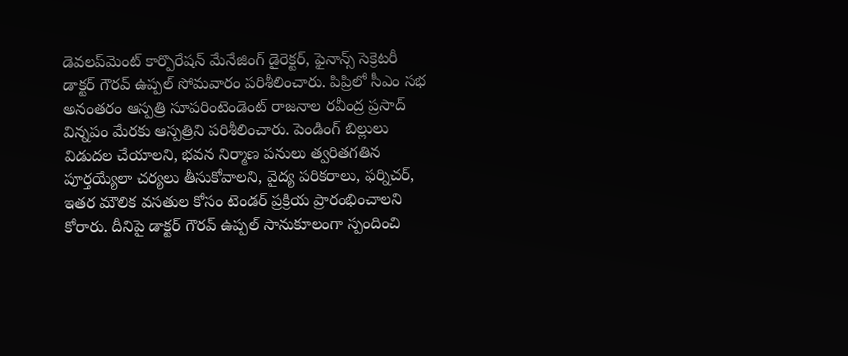డెవలప్‌మెంట్‌ కార్పొరేషన్‌ మేనేజింగ్‌ డైరెక్టర్‌, ఫైనాన్స్‌ సెక్రెటరీ డాక్టర్‌ గౌరవ్‌ ఉప్పల్‌ సోమవారం పరిశీలించారు. పిప్రిలో సీఎం సభ అనంతరం ఆస్పత్రి సూపరింటెండెంట్‌ రాజనాల రవీంద్ర ప్రసాద్‌ విన్నపం మేరకు ఆస్పత్రిని పరిశీలించారు. పెండింగ్‌ బిల్లులు విడుదల చేయాలని, భవన నిర్మాణ పనులు త్వరితగతిన పూర్తయ్యేలా చర్యలు తీసుకోవాలని, వైద్య పరికరాలు, ఫర్నిచర్‌, ఇతర మౌలిక వసతుల కోసం టెండర్‌ ప్రక్రియ ప్రారంభించాలని కోరారు. దీనిపై డాక్టర్‌ గౌరవ్‌ ఉప్పల్‌ సానుకూలంగా స్పందించి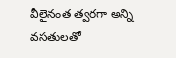వీలైనంత త్వరగా అన్ని వసతులతో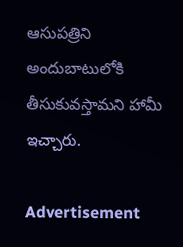ఆసుపత్రిని అందుబాటులోకి తీసుకువస్తామని హామీ ఇచ్చారు.

Advertisement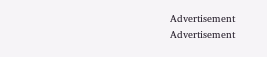Advertisement
Advertisement